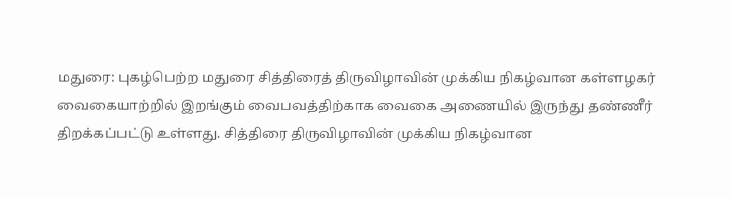மதுரை: புகழ்பெற்ற மதுரை சித்திரைத் திருவிழாவின் முக்கிய நிகழ்வான கள்ளழகர் வைகையாற்றில் இறங்கும் வைபவத்திற்காக வைகை அணையில் இருந்து தண்ணீர் திறக்கப்பட்டு உள்ளது. சித்திரை திருவிழாவின் முக்கிய நிகழ்வான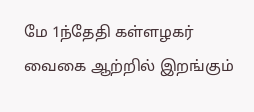மே 1ந்தேதி கள்ளழகர் வைகை ஆற்றில் இறங்கும்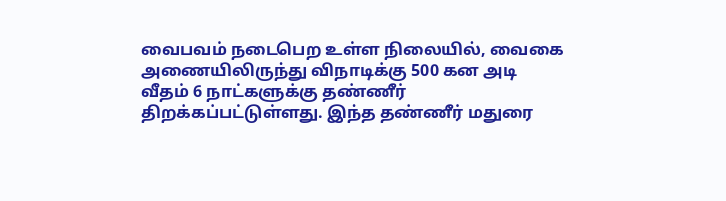வைபவம் நடைபெற உள்ள நிலையில், வைகை அணையிலிருந்து விநாடிக்கு 500 கன அடி வீதம் 6 நாட்களுக்கு தண்ணீர் திறக்கப்பட்டுள்ளது. இந்த தண்ணீர் மதுரை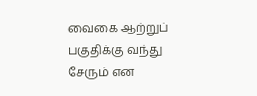வைகை ஆற்றுப் பகுதிக்கு வந்து சேரும் என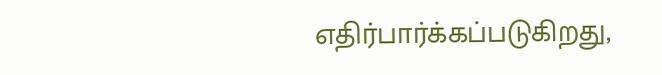எதிர்பார்க்கப்படுகிறது,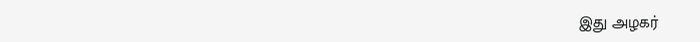இது அழகர்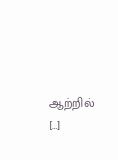ஆற்றில் […]